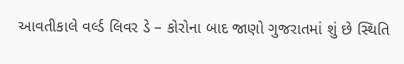આવતીકાલે વર્લ્ડ લિવર ડે – કોરોના બાદ જાણો ગુજરાતમાં શું છે સ્થિતિ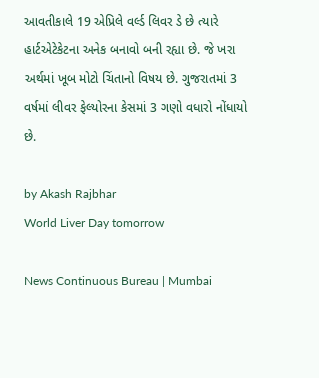આવતીકાલે 19 એપ્રિલે વર્લ્ડ લિવર ડે છે ત્યારે હાર્ટએટેકેટના અનેક બનાવો બની રહ્યા છે. જે ખરા અર્થમાં ખૂબ મોટો ચિંતાનો વિષય છે. ગુજરાતમાં 3 વર્ષમાં લીવર ફેલ્યોરના કેસમાં 3 ગણો વધારો નોંધાયો છે.

by Akash Rajbhar
World Liver Day tomorrow

News Continuous Bureau | Mumbai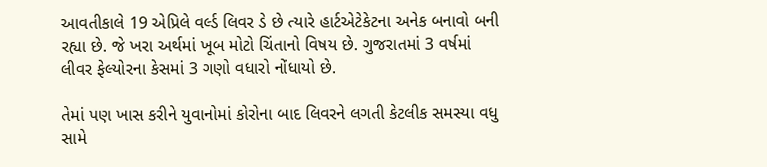આવતીકાલે 19 એપ્રિલે વર્લ્ડ લિવર ડે છે ત્યારે હાર્ટએટેકેટના અનેક બનાવો બની રહ્યા છે. જે ખરા અર્થમાં ખૂબ મોટો ચિંતાનો વિષય છે. ગુજરાતમાં 3 વર્ષમાં લીવર ફેલ્યોરના કેસમાં 3 ગણો વધારો નોંધાયો છે.

તેમાં પણ ખાસ કરીને યુવાનોમાં કોરોના બાદ લિવરને લગતી કેટલીક સમસ્યા વધુ સામે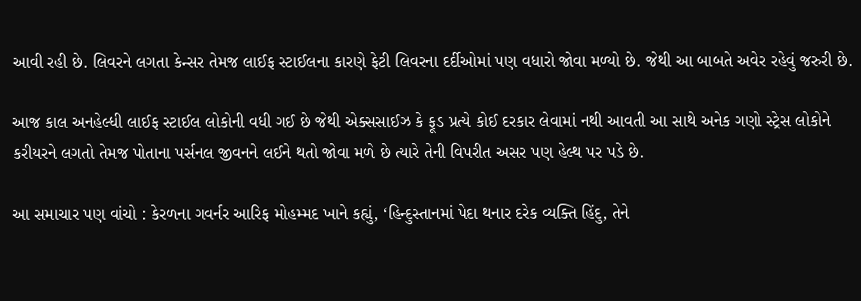આવી રહી છે. લિવરને લગતા કેન્સર તેમજ લાઈફ સ્ટાઈલના કારણે ફેટી લિવરના દર્દીઓમાં પણ વધારો જોવા મળ્યો છે. જેથી આ બાબતે અવેર રહેવું જરુરી છે.

આજ કાલ અનહેલ્ધી લાઈફ સ્ટાઈલ લોકોની વધી ગઈ છે જેથી એક્સસાઈઝ કે ફૂડ પ્રત્યે કોઈ દરકાર લેવામાં નથી આવતી આ સાથે અનેક ગણો સ્ટ્રેસ લોકોને કરીયરને લગતો તેમજ પોતાના પર્સનલ જીવનને લઈને થતો જોવા મળે છે ત્યારે તેની વિપરીત અસર પણ હેલ્થ પર પડે છે.

આ સમાચાર પણ વાંચો : કેરળના ગવર્નર આરિફ મોહમ્મદ ખાને કહ્યું, ‘હિન્દુસ્તાનમાં પેદા થનાર દરેક વ્યક્તિ હિંદુ, તેને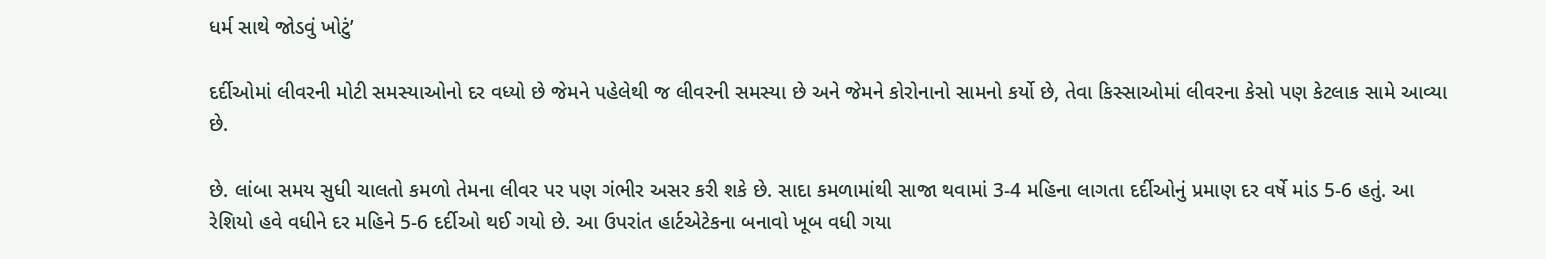ધર્મ સાથે જોડવું ખોટું’

દર્દીઓમાં લીવરની મોટી સમસ્યાઓનો દર વધ્યો છે જેમને પહેલેથી જ લીવરની સમસ્યા છે અને જેમને કોરોનાનો સામનો કર્યો છે, તેવા કિસ્સાઓમાં લીવરના કેસો પણ કેટલાક સામે આવ્યા છે.

છે. લાંબા સમય સુધી ચાલતો કમળો તેમના લીવર પર પણ ગંભીર અસર કરી શકે છે. સાદા કમળામાંથી સાજા થવામાં 3-4 મહિના લાગતા દર્દીઓનું પ્રમાણ દર વર્ષે માંડ 5-6 હતું. આ રેશિયો હવે વધીને દર મહિને 5-6 દર્દીઓ થઈ ગયો છે. આ ઉપરાંત હાર્ટએટેકના બનાવો ખૂબ વધી ગયા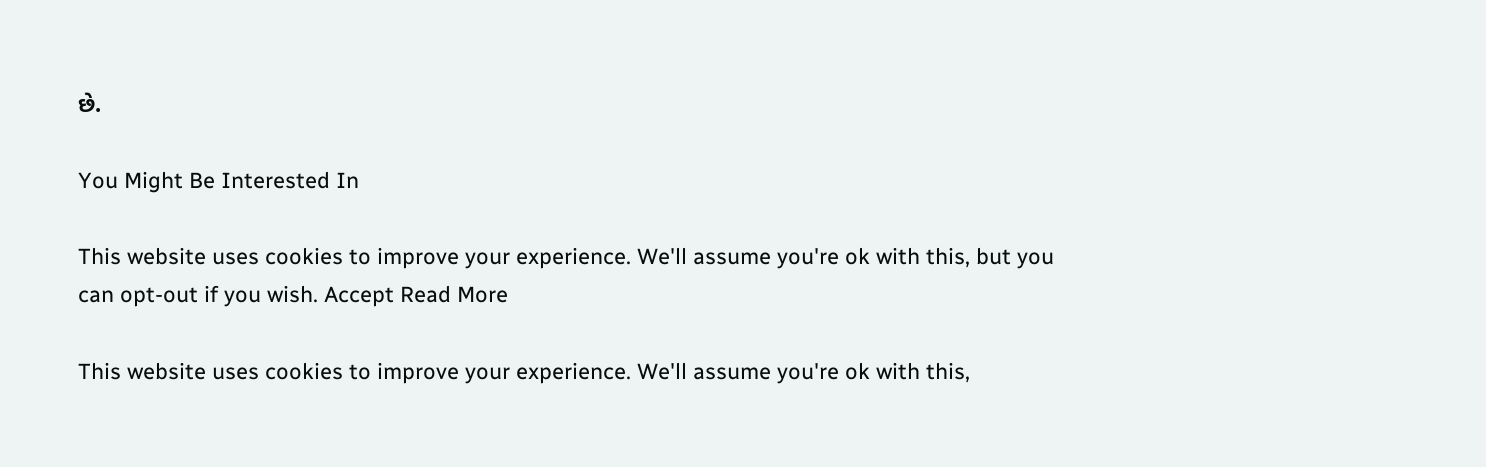છે.

You Might Be Interested In

This website uses cookies to improve your experience. We'll assume you're ok with this, but you can opt-out if you wish. Accept Read More

This website uses cookies to improve your experience. We'll assume you're ok with this,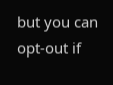but you can opt-out if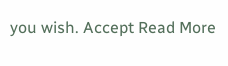you wish. Accept Read More